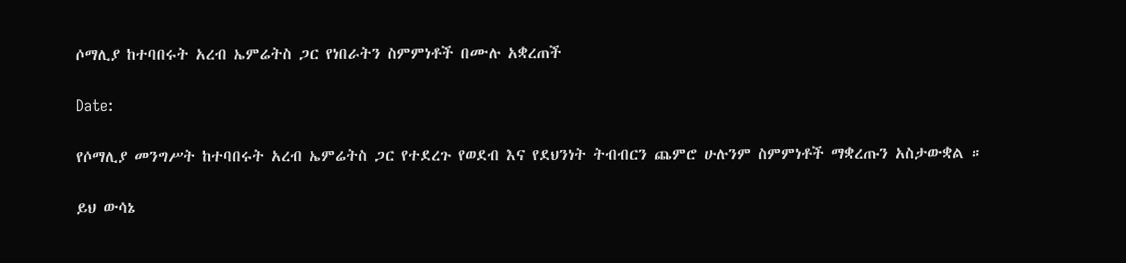ሶማሊያ ከተባበሩት አረብ ኤምሬትስ ጋር የነበራትን ስምምነቶች በሙሉ አቋረጠች

Date:

የሶማሊያ መንግሥት ከተባበሩት አረብ ኤምሬትስ ጋር የተደረጉ የወደብ እና የደህንነት ትብብርን ጨምሮ ሁሉንም ስምምነቶች ማቋረጡን አስታውቋል ።

ይህ ውሳኔ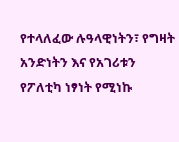የተላለፈው ሉዓላዊነትን፣ የግዛት አንድነትን እና የአገሪቱን የፖለቲካ ነፃነት የሚነኩ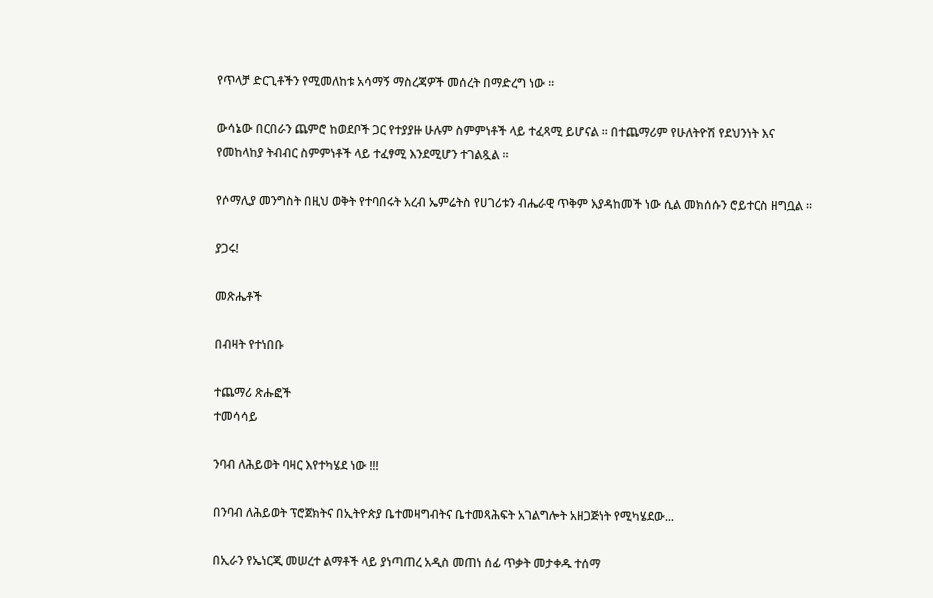የጥላቻ ድርጊቶችን የሚመለከቱ አሳማኝ ማስረጃዎች መሰረት በማድረግ ነው ።

ውሳኔው በርበራን ጨምሮ ከወደቦች ጋር የተያያዙ ሁሉም ስምምነቶች ላይ ተፈጻሚ ይሆናል ። በተጨማሪም የሁለትዮሽ የደህንነት እና የመከላከያ ትብብር ስምምነቶች ላይ ተፈፃሚ እንደሚሆን ተገልጿል ።

የሶማሊያ መንግስት በዚህ ወቅት የተባበሩት አረብ ኤምሬትስ የሀገሪቱን ብሔራዊ ጥቅም እያዳከመች ነው ሲል መክሰሱን ሮይተርስ ዘግቧል ።

ያጋሩ!

መጽሔቶች

በብዛት የተነበቡ

ተጨማሪ ጽሑፎች
ተመሳሳይ

ንባብ ለሕይወት ባዛር እየተካሄደ ነው !!!

በንባብ ለሕይወት ፕሮጀክትና በኢትዮጵያ ቤተመዛግብትና ቤተመጻሕፍት አገልግሎት አዘጋጅነት የሚካሄደው...

በኢራን የኤነርጂ መሠረተ ልማቶች ላይ ያነጣጠረ አዲስ መጠነ ሰፊ ጥቃት መታቀዱ ተሰማ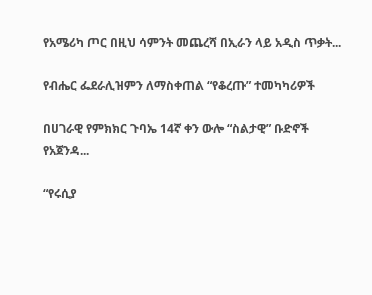የአሜሪካ ጦር በዚህ ሳምንት መጨረሻ በኢራን ላይ አዲስ ጥቃት...

የብሔር ፌደራሊዝምን ለማስቀጠል “የቆረጡ” ተመካካሪዎች

በሀገራዊ የምክክር ጉባኤ 14ኛ ቀን ውሎ “ስልታዊ” ቡድኖች የአጀንዳ...

“የሩሲያ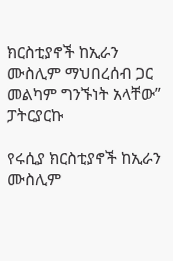ክርስቲያኖች ከኢራን ሙስሊም ማህበረሰብ ጋር መልካም ግንኙነት አላቸው” ፓትርያርኩ

የሩሲያ ክርስቲያኖች ከኢራን ሙስሊም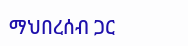ማህበረሰብ ጋር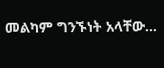መልካም ግንኙነት አላቸው...